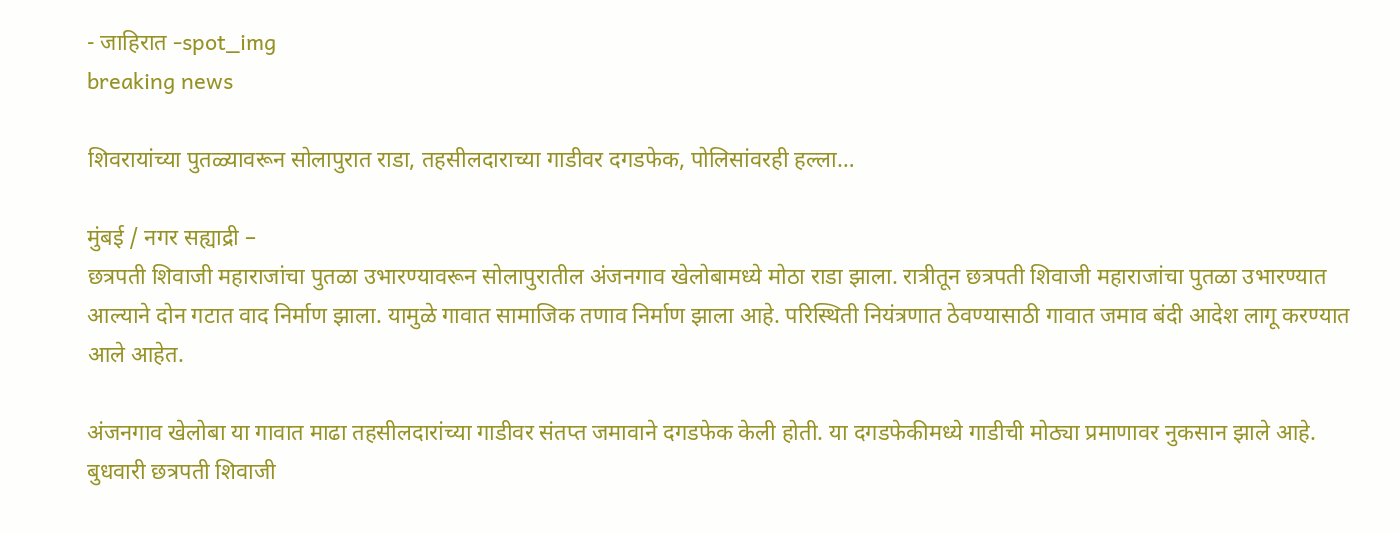- जाहिरात -spot_img
breaking news

शिवरायांच्या पुतळ्यावरून सोलापुरात राडा, तहसीलदाराच्या गाडीवर दगडफेक, पोलिसांवरही हल्ला…

मुंबई / नगर सह्याद्री –
छत्रपती शिवाजी महाराजांचा पुतळा उभारण्यावरून सोलापुरातील अंजनगाव खेलोबामध्ये मोठा राडा झाला. रात्रीतून छत्रपती शिवाजी महाराजांचा पुतळा उभारण्यात आल्याने दोन गटात वाद निर्माण झाला. यामुळे गावात सामाजिक तणाव निर्माण झाला आहे. परिस्थिती नियंत्रणात ठेवण्यासाठी गावात जमाव बंदी आदेश लागू करण्यात आले आहेत.

अंजनगाव खेलोबा या गावात माढा तहसीलदारांच्या गाडीवर संतप्त जमावाने दगडफेक केली होती. या दगडफेकीमध्ये गाडीची मोठ्या प्रमाणावर नुकसान झाले आहे. बुधवारी छत्रपती शिवाजी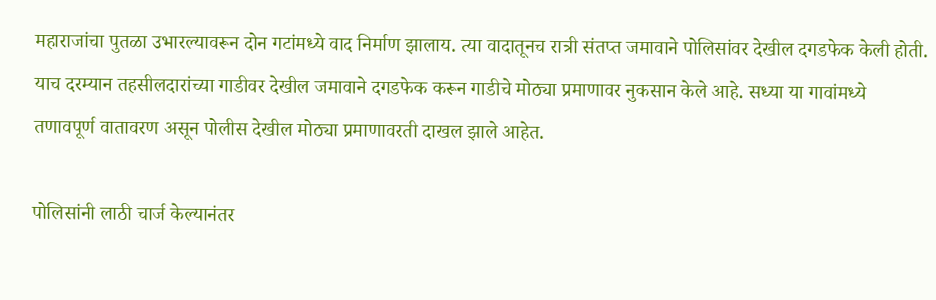महाराजांचा पुतळा उभारल्यावरून दोन गटांमध्ये वाद निर्माण झालाय. त्या वादातूनच रात्री संतप्त जमावाने पोलिसांवर देखील दगडफेक केली होती. याच दरम्यान तहसीलदारांच्या गाडीवर देखील जमावाने दगडफेक करून गाडीचे मोठ्या प्रमाणावर नुकसान केले आहे. सध्या या गावांमध्ये तणावपूर्ण वातावरण असून पोलीस देखील मोठ्या प्रमाणावरती दाखल झाले आहेत.

पोलिसांनी लाठी चार्ज केल्यानंतर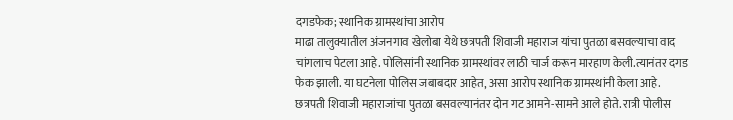दगडफेक; स्थानिक ग्रामस्थांचा आरोप
माढा तालुक्यातील अंजनगाव खेलोबा येथे छत्रपती शिवाजी महाराज यांचा पुतळा बसवल्याचा वाद चांगलाच पेटला आहे. पोलिसांनी स्थानिक ग्रामस्थांवर लाठी चार्ज करून मारहाण केली.त्यानंतर दगड फेक झाली. या घटनेला पोलिस जबाबदार आहेत, असा आरोप स्थानिक ग्रामस्थांनी केला आहे. छत्रपती शिवाजी महाराजांचा पुतळा बसवल्यानंतर दोन गट आमने-सामने आले होते. रात्री पोलीस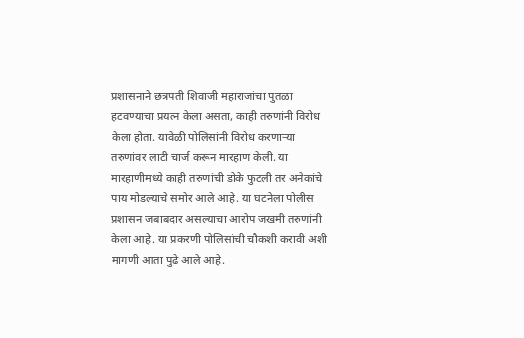प्रशासनाने छत्रपती शिवाजी महाराजांचा पुतळा हटवण्याचा प्रयत्न केला असता, काही तरुणांनी विरोध केला होता. यावेळी पोलिसांनी विरोध करणाऱ्या तरुणांवर लाटी चार्ज करून मारहाण केली. या मारहाणीमध्ये काही तरुणांची डोके फुटली तर अनेकांचे पाय मोडल्याचे समोर आले आहे. या घटनेला पोलीस प्रशासन जबाबदार असल्याचा आरोप जखमी तरुणांनी केला आहे. या प्रकरणी पोलिसांची चौकशी करावी अशी मागणी आता पुढे आले आहे.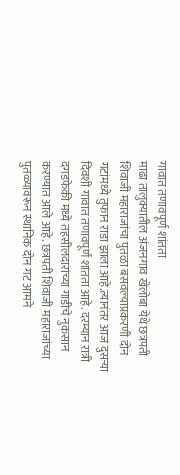गावात तणावपूर्ण शांतता
माढा तालुक्यातील अंजनगाव खेलोबा येथे छत्रपती शिवाजी महाराजांचा पुतळा बसवल्याप्रकरणी दोन गटांमध्ये तुफान राडा झाला आहे.त्यानंतर आज दुसऱ्या दिवशी गावात तणावपूर्ण शांतता आहे. दरम्यान रात्री दगडफेकी मध्ये तहसीलदारांच्या गाडीचे नुकसान करण्यात आले आहे. छत्रपती शिवाजी महाराजांच्या पुतळ्यावरून स्थानिक दोन गट आमने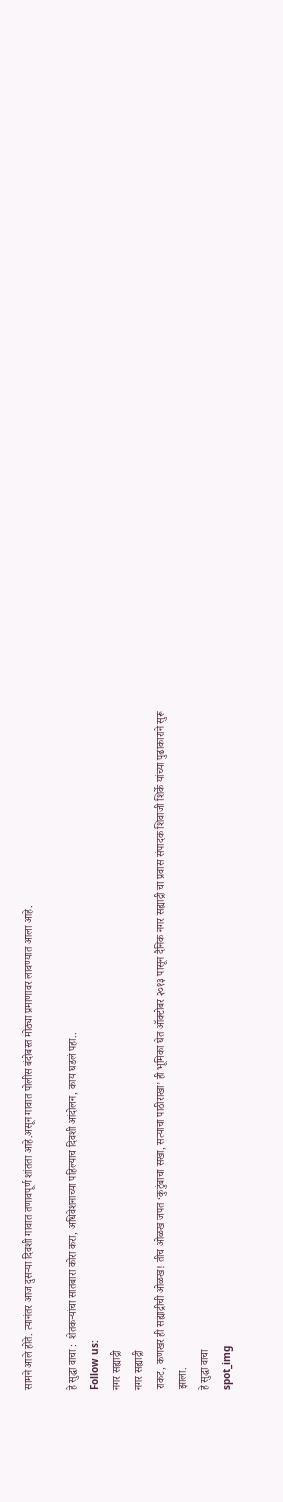सामने आले होते. त्यानंतर आज दुसऱ्या दिवशी गावात तणावपूर्ण शांतता आहे.असून गावात पोलीस बंदोबस्त मोठ्या प्रमाणावर लावण्यात आला आहे.

हे सुद्धा वाचा :  शेतकऱ्यांचा सातबारा कोरा करा, अधिवेशनाच्या पहिल्याच दिवशी आंदोलन, काय घडलं पहा..
Follow us:
नगर सह्याद्री
नगर सह्याद्री
राकट, कणखर ही सह्याद्रीची ओळख! तीच ओळख जपत ‘कुटुंबाचा सखा, सत्याचा पाठीराखा’ ही भूमिका घेत ऑक्टोबर २०१३ पासून दैनिक नगर सह्याद्री चा प्रवास संपादक शिवाजी शिर्के यांच्या पुढाकाराने सुरू झाला.
हे सुद्धा वाचा
spot_img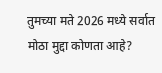तुमच्या मते 2026 मध्ये सर्वात मोठा मुद्दा कोणता आहे?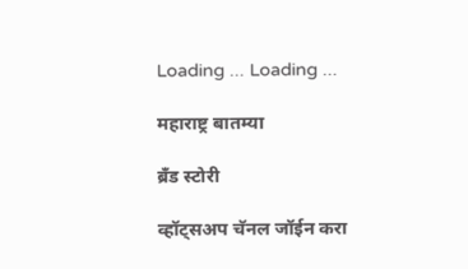Loading ... Loading ...

महाराष्ट्र बातम्या

ब्रँड स्टोरी

व्हॉट्सअप चॅनल जॉईन करा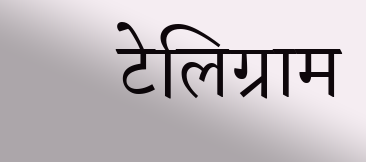टेलिग्राम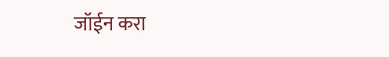जॉईन करा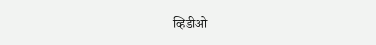व्हिडीओ